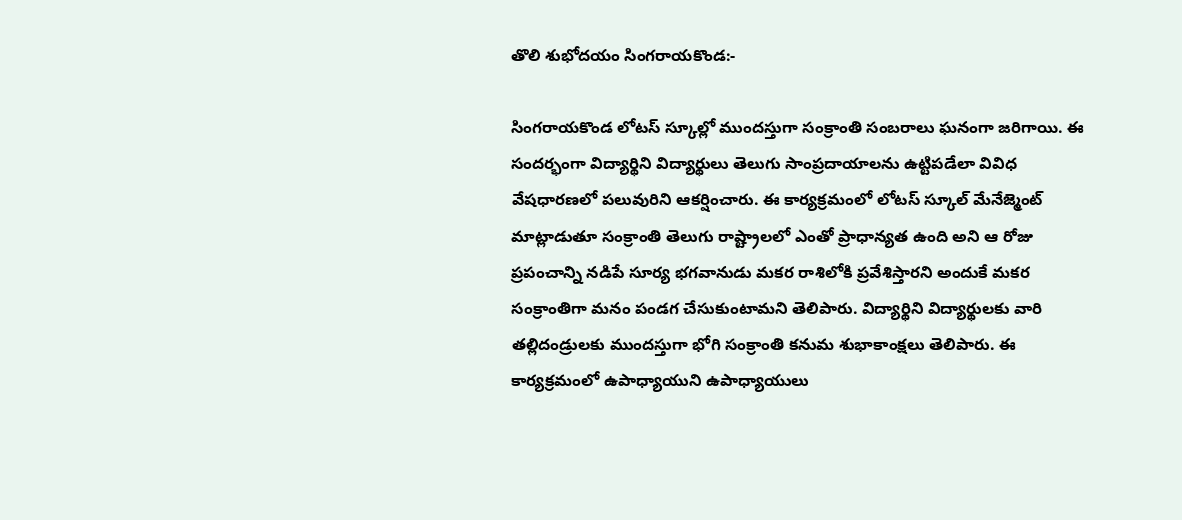తొలి శుభోదయం సింగరాయకొండ:-

సింగరాయకొండ లోటస్ స్కూల్లో ముందస్తుగా సంక్రాంతి సంబరాలు ఘనంగా జరిగాయి. ఈ సందర్భంగా విద్యార్థిని విద్యార్థులు తెలుగు సాంప్రదాయాలను ఉట్టిపడేలా వివిధ వేషధారణలో పలువురిని ఆకర్షించారు. ఈ కార్యక్రమంలో లోటస్ స్కూల్ మేనేజ్మెంట్ మాట్లాడుతూ సంక్రాంతి తెలుగు రాష్ట్రాలలో ఎంతో ప్రాధాన్యత ఉంది అని ఆ రోజు ప్రపంచాన్ని నడిపే సూర్య భగవానుడు మకర రాశిలోకి ప్రవేశిస్తారని అందుకే మకర సంక్రాంతిగా మనం పండగ చేసుకుంటామని తెలిపారు. విద్యార్థిని విద్యార్థులకు వారి తల్లిదండ్రులకు ముందస్తుగా భోగి సంక్రాంతి కనుమ శుభాకాంక్షలు తెలిపారు. ఈ కార్యక్రమంలో ఉపాధ్యాయుని ఉపాధ్యాయులు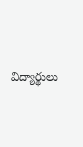విద్యార్థులు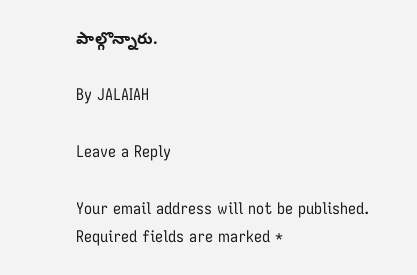పాల్గొన్నారు.

By JALAIAH

Leave a Reply

Your email address will not be published. Required fields are marked *